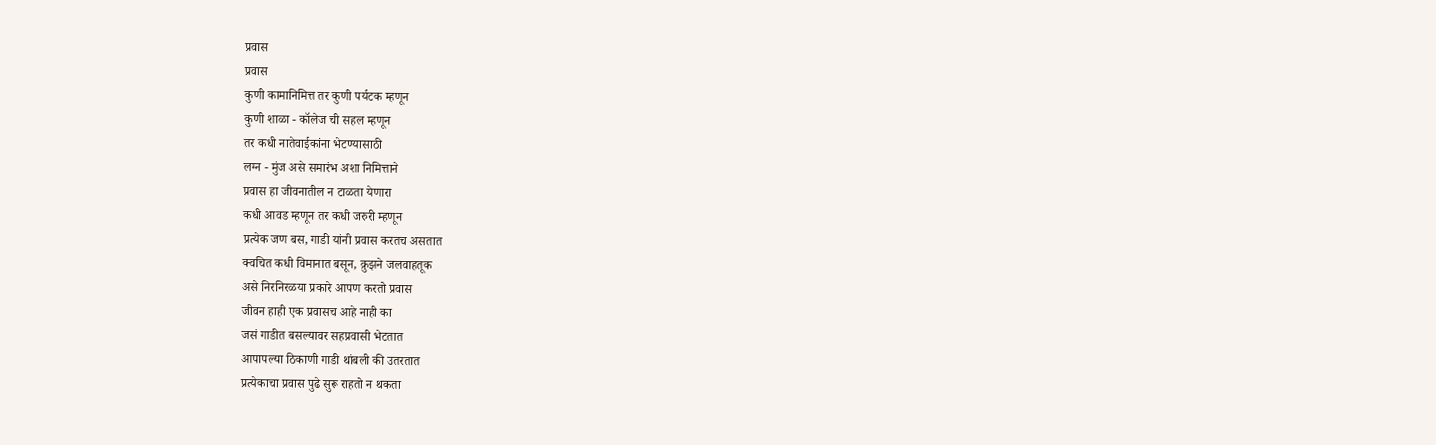प्रवास
प्रवास
कुणी कामानिमित्त तर कुणी पर्यटक म्हणून
कुणी शाळा - कॉलेज ची सहल म्हणून
तर कधी नातेवाईकांना भेटण्यासाठी
लग्न - मुंज असे समारंभ अशा निमित्ताने
प्रवास हा जीवनातील न टाळता येणारा
कधी आवड म्हणून तर कधी जरुरी म्हणून
प्रत्येक जण बस, गाडी यांनी प्रवास करतच असतात
क्वचित कधी विमानात बसून, क्रुझने जलवाहतूक
असे निरनिरळया प्रकारे आपण करतो प्रवास
जीवन हाही एक प्रवासच आहे नाही का
जसं गाडीत बसल्यावर सहप्रवासी भेटतात
आपापल्या ठिकाणी गाडी थांबली की उतरतात
प्रत्येकाचा प्रवास पुढे सुरू राहतो न थकता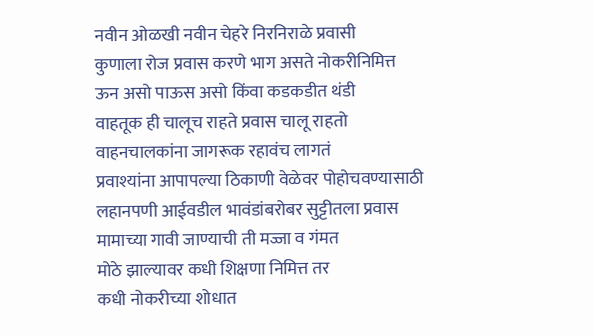नवीन ओळखी नवीन चेहरे निरनिराळे प्रवासी
कुणाला रोज प्रवास करणे भाग असते नोकरीनिमित्त
ऊन असो पाऊस असो किंवा कडकडीत थंडी
वाहतूक ही चालूच राहते प्रवास चालू राहतो
वाहनचालकांना जागरूक रहावंच लागतं
प्रवाश्यांना आपापल्या ठिकाणी वेळेवर पोहोचवण्यासाठी
लहानपणी आईवडील भावंडांबरोबर सुट्टीतला प्रवास
मामाच्या गावी जाण्याची ती मज्जा व गंमत
मोठे झाल्यावर कधी शिक्षणा निमित्त तर
कधी नोकरीच्या शोधात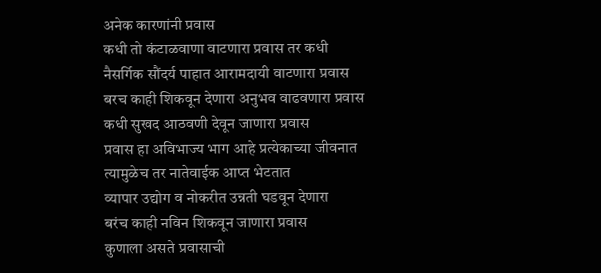अनेक कारणांनी प्रवास
कधी तो कंटाळवाणा वाटणारा प्रवास तर कधी
नैसर्गिक सौंदर्य पाहात आरामदायी वाटणारा प्रवास
बरच काही शिकवून देणारा अनुभव वाढवणारा प्रवास
कधी सुखद आठवणी देवून जाणारा प्रवास
प्रवास हा अविभाज्य भाग आहे प्रत्येकाच्या जीवनात
त्यामुळेच तर नातेवाईक आप्त भेटतात
व्यापार उद्योग व नोकरीत उन्नती घडवून देणारा
बरंच काही नविन शिकवून जाणारा प्रवास
कुणाला असते प्रवासाची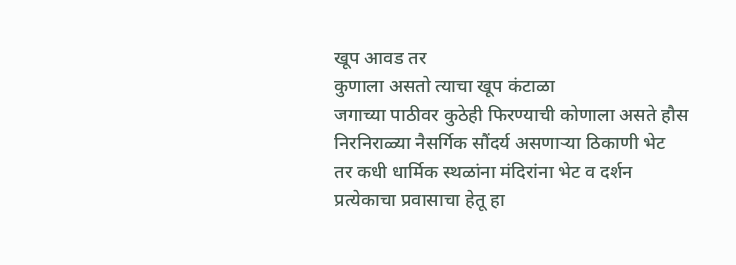खूप आवड तर
कुणाला असतो त्याचा खूप कंटाळा
जगाच्या पाठीवर कुठेही फिरण्याची कोणाला असते हौस
निरनिराळ्या नैसर्गिक सौंदर्य असणाऱ्या ठिकाणी भेट
तर कधी धार्मिक स्थळांना मंदिरांना भेट व दर्शन
प्रत्येकाचा प्रवासाचा हेतू हा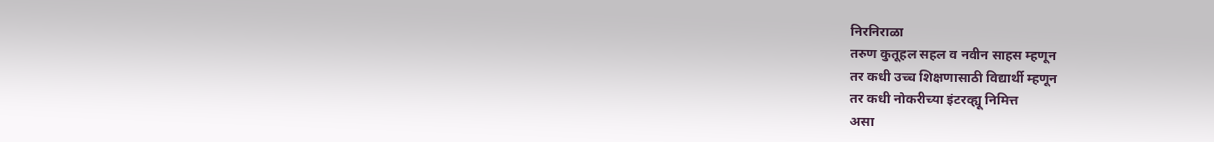निरनिराळा
तरुण कुतूहल सहल व नवीन साहस म्हणून
तर कधी उच्च शिक्षणासाठी विद्यार्थी म्हणून
तर कधी नोकरीच्या इंटरव्ह्यू निमित्त
असा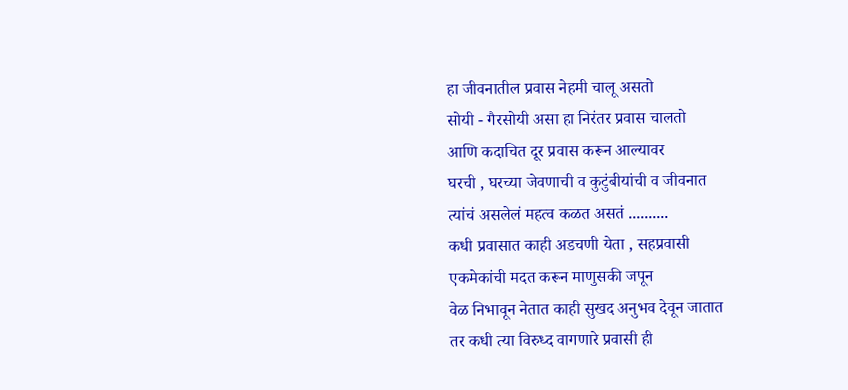हा जीवनातील प्रवास नेहमी चालू असतो
सोयी - गैरसोयी असा हा निरंतर प्रवास चालतो
आणि कदाचित दूर प्रवास करून आल्यावर
घरची , घरच्या जेवणाची व कुटुंबीयांची व जीवनात
त्यांचं असलेलं महत्व कळत असतं ..........
कधी प्रवासात काही अडचणी येता , सहप्रवासी
एकमेकांची मदत करून माणुसकी जपून
वेळ निभावून नेतात काही सुखद अनुभव देवून जातात
तर कधी त्या विरुध्द वागणारे प्रवासी ही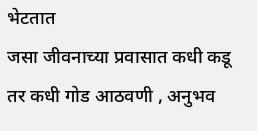भेटतात
जसा जीवनाच्या प्रवासात कधी कडू तर कधी गोड आठवणी , अनुभव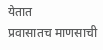येतात
प्रवासातच माणसाची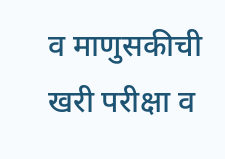व माणुसकीची खरी परीक्षा व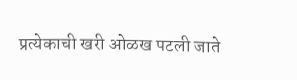प्रत्येकाची खरी ओळख पटली जाते